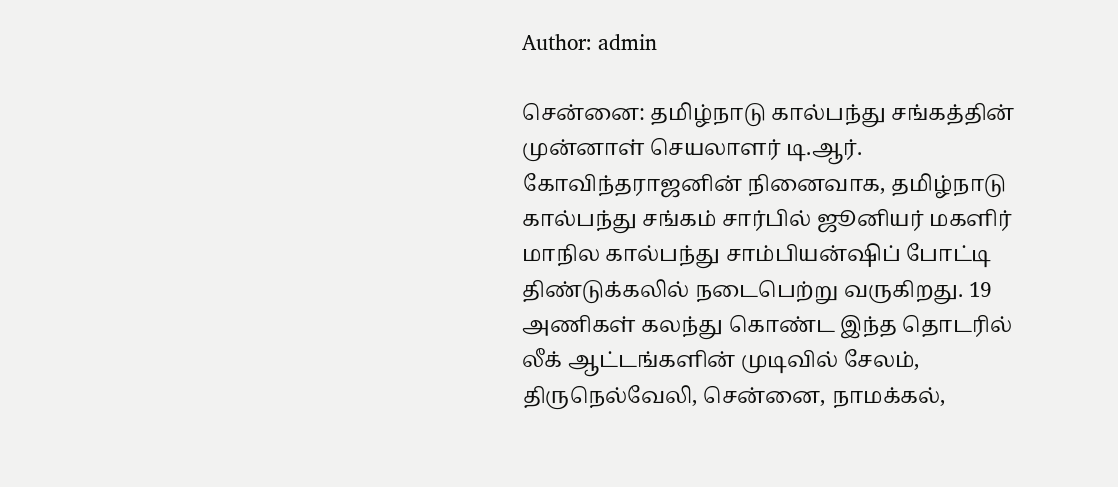Author: admin

சென்னை: தமிழ்நாடு கால்பந்து சங்கத்தின் முன்னாள் செயலாளர் டி.ஆர். கோவிந்தராஜனின் நினைவாக, தமிழ்நாடு கால்பந்து சங்கம் சார்பில் ஜூனியர் மகளிர் மாநில கால்பந்து சாம்பியன்ஷிப் போட்டி திண்டுக்கலில் நடைபெற்று வருகிறது. 19 அணிகள் கலந்து கொண்ட இந்த தொடரில் லீக் ஆட்டங்களின் முடிவில் சேலம், திருநெல்வேலி, சென்னை, நாமக்கல்,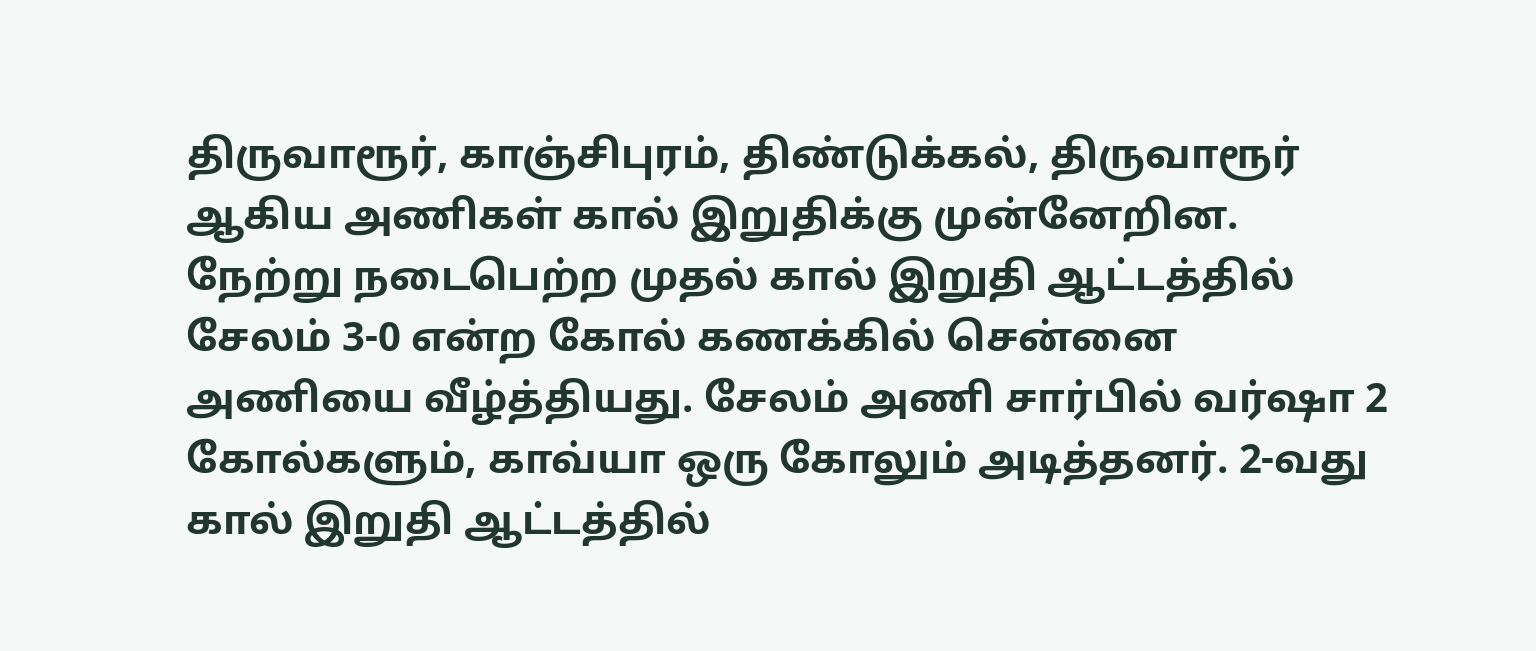திருவாரூர், காஞ்சிபுரம், திண்டுக்கல், திருவாரூர் ஆகிய அணிகள் கால் இறுதிக்கு முன்னேறின. நேற்று நடைபெற்ற முதல் கால் இறுதி ஆட்டத்தில் சேலம் 3-0 என்ற கோல் கணக்கில் சென்னை அணியை வீழ்த்தியது. சேலம் அணி சார்பில் வர்ஷா 2 கோல்களும், காவ்யா ஒரு கோலும் அடித்தனர். 2-வது கால் இறுதி ஆட்டத்தில்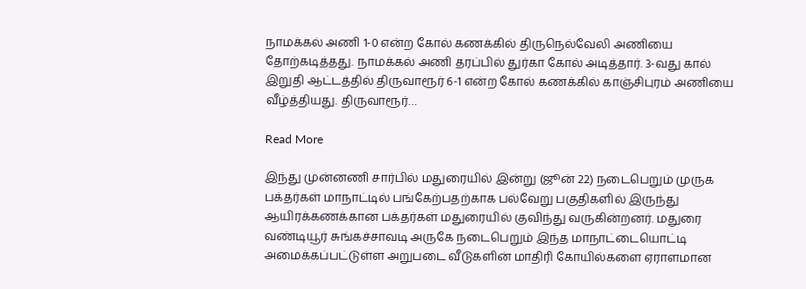நாமக்கல் அணி 1-0 என்ற கோல் கணக்கில் திருநெல்வேலி அணியை தோற்கடித்தது. நாமக்கல் அணி தரப்பில் துர்கா கோல் அடித்தார். 3-வது கால் இறுதி ஆட்டத்தில் திருவாரூர் 6-1 என்ற கோல் கணக்கில் காஞ்சிபுரம் அணியை வீழ்த்தியது. திருவாரூர்…

Read More

இந்து முன்னணி சார்பில் மதுரையில் இன்று (ஜூன் 22) நடைபெறும் முருக பக்தர்கள் மாநாட்டில் பங்கேற்பதற்காக பல்வேறு பகுதிகளில் இருந்து ஆயிரக்கணக்கான பக்தர்கள் மதுரையில் குவிந்து வருகின்றனர். மதுரை வண்டியூர் சுங்கச்சாவடி அருகே நடைபெறும் இந்த மாநாட்டையொட்டி அமைக்கப்பட்டுள்ள அறுபடை வீடுகளின் மாதிரி கோயில்களை ஏராளமான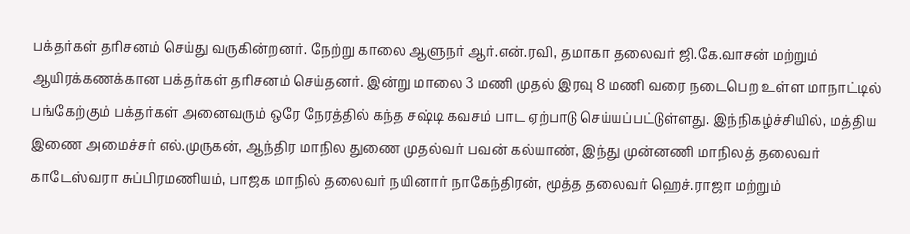பக்தர்கள் தரிசனம் செய்து வருகின்றனர். நேற்று காலை ஆளுநர் ஆர்.என்.ரவி, தமாகா தலைவர் ஜி.கே.வாசன் மற்றும் ஆயிரக்கணக்கான பக்தர்கள் தரிசனம் செய்தனர். இன்று மாலை 3 மணி முதல் இரவு 8 மணி வரை நடைபெற உள்ள மாநாட்டில் பங்கேற்கும் பக்தர்கள் அனைவரும் ஒரே நேரத்தில் கந்த சஷ்டி கவசம் பாட ஏற்பாடு செய்யப்பட்டுள்ளது. இந்நிகழ்ச்சியில், மத்திய இணை அமைச்சர் எல்.முருகன், ஆந்திர மாநில துணை முதல்வர் பவன் கல்யாண், இந்து முன்னணி மாநிலத் தலைவர் காடேஸ்வரா சுப்பிரமணியம், பாஜக மாநில் தலைவர் நயினார் நாகேந்திரன், மூத்த தலைவர் ஹெச்.ராஜா மற்றும்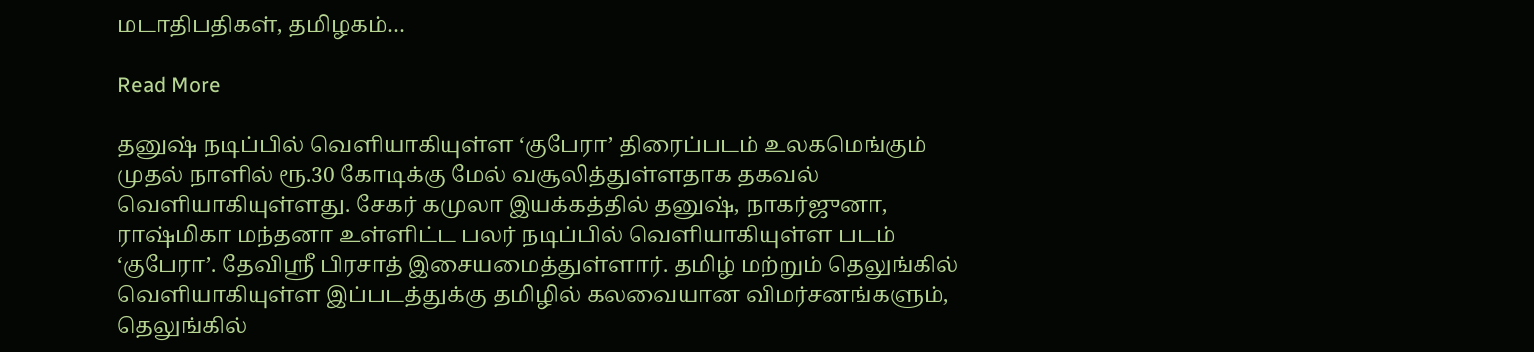மடாதிபதிகள், தமிழகம்…

Read More

தனுஷ் நடிப்பில் வெளியாகியுள்ள ‘குபேரா’ திரைப்படம் உலகமெங்கும் முதல் நாளில் ரூ.30 கோடிக்கு மேல் வசூலித்துள்ளதாக தகவல் வெளியாகியுள்ளது. சேகர் கமுலா இயக்கத்தில் தனுஷ், நாகர்ஜுனா, ராஷ்மிகா மந்தனா உள்ளிட்ட பலர் நடிப்பில் வெளியாகியுள்ள படம் ‘குபேரா’. தேவிஸ்ரீ பிரசாத் இசையமைத்துள்ளார். தமிழ் மற்றும் தெலுங்கில் வெளியாகியுள்ள இப்படத்துக்கு தமிழில் கலவையான விமர்சனங்களும், தெலுங்கில்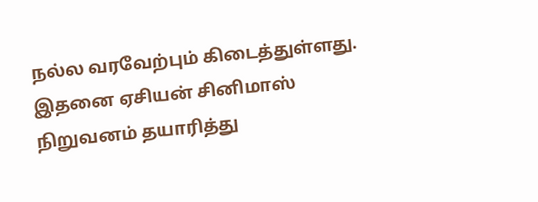நல்ல வரவேற்பும் கிடைத்துள்ளது. இதனை ஏசியன் சினிமாஸ் நிறுவனம் தயாரித்து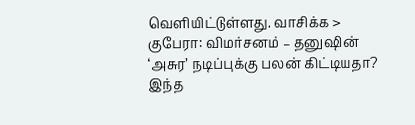வெளியிட்டுள்ளது. வாசிக்க > குபேரா: விமர்சனம் – தனுஷின் ‘அசுர’ நடிப்புக்கு பலன் கிட்டியதா? இந்த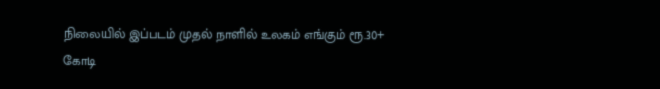நிலையில் இப்படம் முதல் நாளில் உலகம் எங்கும் ரூ.30+ கோடி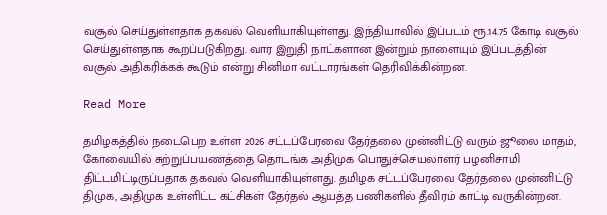வசூல் செய்துள்ளதாக தகவல் வெளியாகியுள்ளது. இந்தியாவில் இப்படம் ரூ.14.75 கோடி வசூல் செய்துள்ளதாக கூறப்படுகிறது. வார இறுதி நாட்களான இன்றும் நாளையும் இப்படத்தின் வசூல் அதிகரிக்கக் கூடும் என்று சினிமா வட்டாரங்கள் தெரிவிக்கின்றன.

Read More

தமிழகத்தில் நடைபெற உள்ள 2026 சட்டப்பேரவை தேர்தலை முன்னிட்டு வரும் ஜூலை மாதம், கோவையில் சுற்றுப்பயணத்தை தொடங்க அதிமுக பொதுச்செயலாளர் பழனிசாமி திட்டமிட்டிருப்பதாக தகவல் வெளியாகியுள்ளது. தமிழக சட்டப்பேரவை தேர்தலை முன்னிட்டு திமுக, அதிமுக உள்ளிட்ட கட்சிகள் தேர்தல் ஆயத்த பணிகளில் தீவிரம் காட்டி வருகின்றன.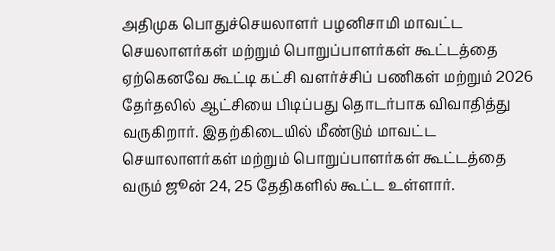அதிமுக பொதுச்செயலாளர் பழனிசாமி மாவட்ட செயலாளர்கள் மற்றும் பொறுப்பாளர்கள் கூட்டத்தை ஏற்கெனவே கூட்டி கட்சி வளர்ச்சிப் பணிகள் மற்றும் 2026 தேர்தலில் ஆட்சியை பிடிப்பது தொடர்பாக விவாதித்து வருகிறார். இதற்கிடையில் மீண்டும் மாவட்ட செயாலாளர்கள் மற்றும் பொறுப்பாளர்கள் கூட்டத்தை வரும் ஜூன் 24, 25 தேதிகளில் கூட்ட உள்ளார்.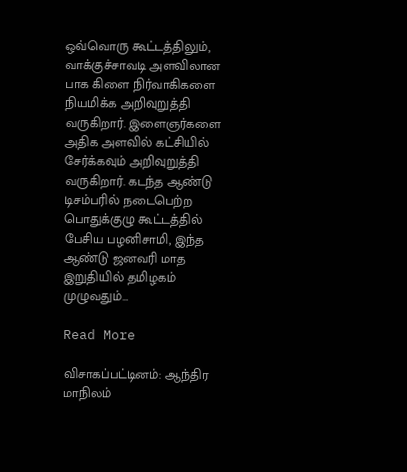ஒவ்வொரு கூட்டத்திலும், வாக்குச்சாவடி அளவிலான பாக கிளை நிர்வாகிகளை நியமிக்க அறிவுறுத்தி வருகிறார். இளைஞர்களை அதிக அளவில் கட்சியில் சேர்க்கவும் அறிவுறுத்தி வருகிறார். கடந்த ஆண்டு டிசம்பரில் நடைபெற்ற பொதுக்குழு கூட்டத்தில் பேசிய பழனிசாமி, இந்த ஆண்டு ஜனவரி மாத இறுதியில் தமிழகம் முழுவதும்…

Read More

விசாகப்பட்டினம்: ஆந்திர மாநிலம்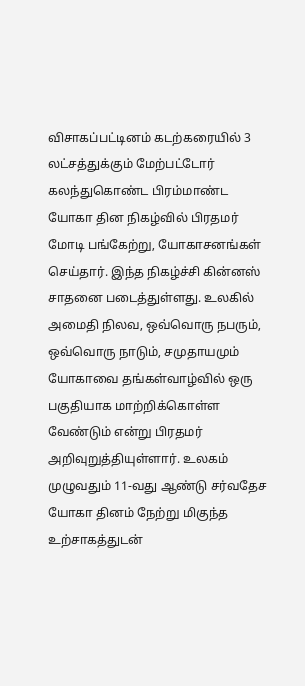விசாகப்பட்டினம் கடற்கரையில் 3 லட்சத்துக்கும் மேற்பட்டோர் கலந்துகொண்ட பிரம்மாண்ட யோகா தின நிகழ்வில் பிரதமர் மோடி பங்கேற்று, யோகாசனங்கள் செய்தார். இந்த நிகழ்ச்சி கின்னஸ் சாதனை படைத்துள்ளது. உலகில் அமைதி நிலவ, ஒவ்வொரு நபரும், ஒவ்வொரு நாடும், சமுதாயமும் யோகாவை தங்கள்வாழ்வில் ஒரு பகுதியாக மாற்றிக்கொள்ள வேண்டும் என்று பிரதமர் அறிவுறுத்தியுள்ளார். உலகம் முழுவதும் 11-வது ஆண்டு சர்வதேச யோகா தினம் நேற்று மிகுந்த உற்சாகத்துடன்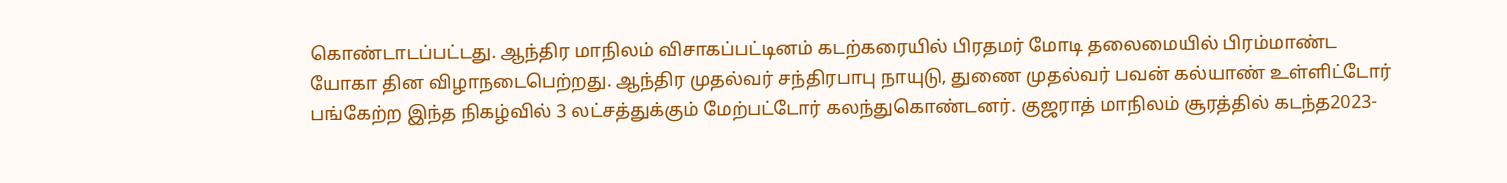கொண்டாடப்பட்டது. ஆந்திர மாநிலம் விசாகப்பட்டினம் கடற்கரையில் பிரதமர் மோடி தலைமையில் பிரம்மாண்ட யோகா தின விழாநடைபெற்றது. ஆந்திர முதல்வர் சந்திரபாபு நாயுடு, துணை முதல்வர் பவன் கல்யாண் உள்ளிட்டோர் பங்கேற்ற இந்த நிகழ்வில் 3 லட்சத்துக்கும் மேற்பட்டோர் கலந்துகொண்டனர். குஜராத் மாநிலம் சூரத்தில் கடந்த2023-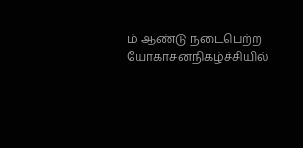ம் ஆண்டு நடைபெற்ற யோகாசனநிகழ்ச்சியில்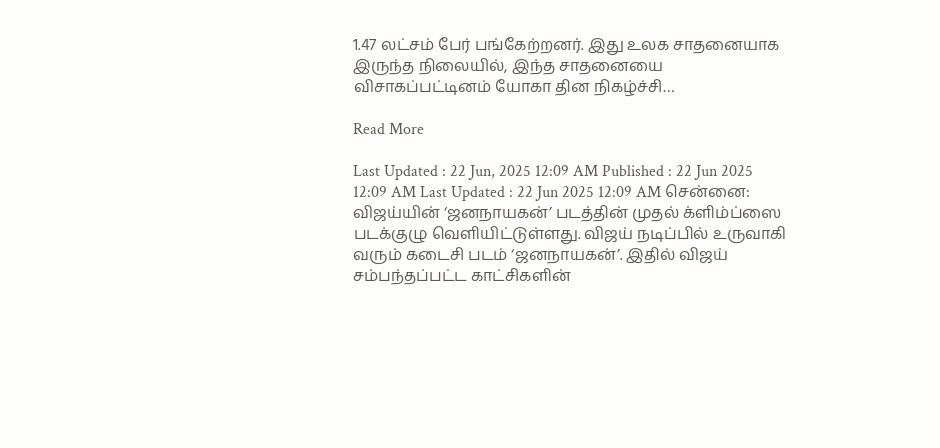1.47 லட்சம் பேர் பங்கேற்றனர். இது உலக சாதனையாக இருந்த நிலையில், இந்த சாதனையை விசாகப்பட்டினம் யோகா தின நிகழ்ச்சி…

Read More

Last Updated : 22 Jun, 2025 12:09 AM Published : 22 Jun 2025 12:09 AM Last Updated : 22 Jun 2025 12:09 AM சென்னை: விஜய்யின் ‘ஜனநாயகன்’ படத்தின் முதல் க்ளிம்ப்ஸை படக்குழு வெளியிட்டுள்ளது. விஜய் நடிப்பில் உருவாகி வரும் கடைசி படம் ‘ஜனநாயகன்’. இதில் விஜய் சம்பந்தப்பட்ட காட்சிகளின்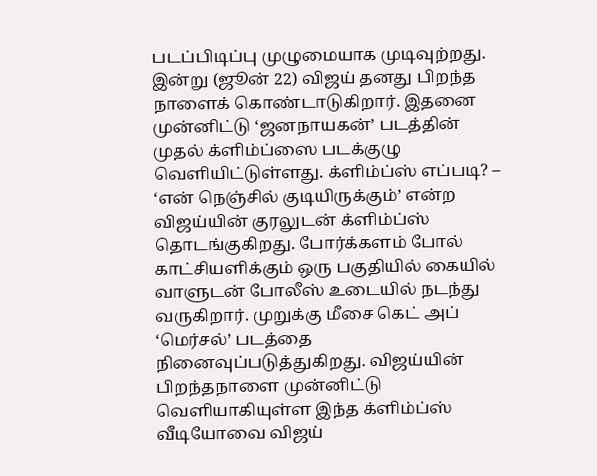படப்பிடிப்பு முழுமையாக முடிவுற்றது. இன்று (ஜூன் 22) விஜய் தனது பிறந்த நாளைக் கொண்டாடுகிறார். இதனை முன்னிட்டு ‘ஜனநாயகன்’ படத்தின் முதல் க்ளிம்ப்ஸை படக்குழு வெளியிட்டுள்ளது. க்ளிம்ப்ஸ் எப்படி? – ‘என் நெஞ்சில் குடியிருக்கும்’ என்ற விஜய்யின் குரலுடன் க்ளிம்ப்ஸ் தொடங்குகிறது. போர்க்களம் போல் காட்சியளிக்கும் ஒரு பகுதியில் கையில் வாளுடன் போலீஸ் உடையில் நடந்து வருகிறார். முறுக்கு மீசை கெட் அப் ‘மெர்சல்’ படத்தை நினைவுப்படுத்துகிறது. விஜய்யின் பிறந்தநாளை முன்னிட்டு வெளியாகியுள்ள இந்த க்ளிம்ப்ஸ் வீடியோவை விஜய்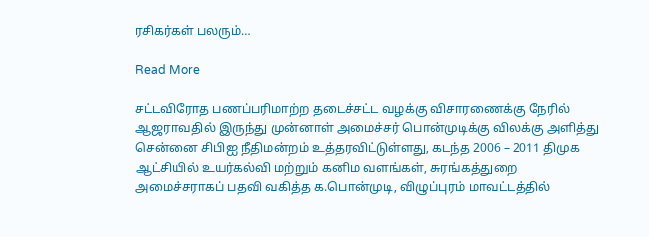ரசிகர்கள் பலரும்…

Read More

சட்டவிரோத பணப்பரிமாற்ற தடைச்சட்ட வழக்கு விசாரணைக்கு நேரில் ஆஜராவதில் இருந்து முன்னாள் அமைச்சர் பொன்முடிக்கு விலக்கு அளித்து சென்னை சிபிஐ நீதிமன்றம் உத்தரவிட்டுள்ளது, கடந்த 2006 – 2011 திமுக ஆட்சியில் உயர்கல்வி மற்றும் கனிம வளங்கள், சுரங்கத்துறை அமைச்சராகப் பதவி வகித்த க.பொன்முடி, விழுப்புரம் மாவட்டத்தில்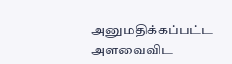அனுமதிக்கப்பட்ட அளவைவிட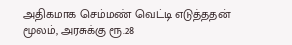அதிகமாக செம்மண் வெட்டி எடுத்ததன் மூலம், அரசுக்கு ரூ.28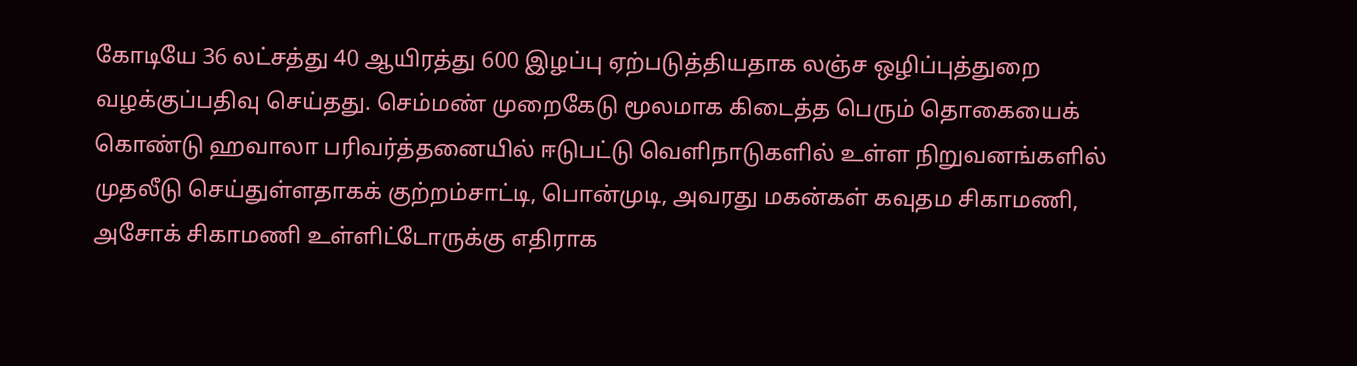கோடியே 36 லட்சத்து 40 ஆயிரத்து 600 இழப்பு ஏற்படுத்தியதாக லஞ்ச ஒழிப்புத்துறை வழக்குப்பதிவு செய்தது. செம்மண் முறைகேடு மூலமாக கிடைத்த பெரும் தொகையைக் கொண்டு ஹவாலா பரிவர்த்தனையில் ஈடுபட்டு வெளிநாடுகளில் உள்ள நிறுவனங்களில் முதலீடு செய்துள்ளதாகக் குற்றம்சாட்டி, பொன்முடி, அவரது மகன்கள் கவுதம சிகாமணி, அசோக் சிகாமணி உள்ளிட்டோருக்கு எதிராக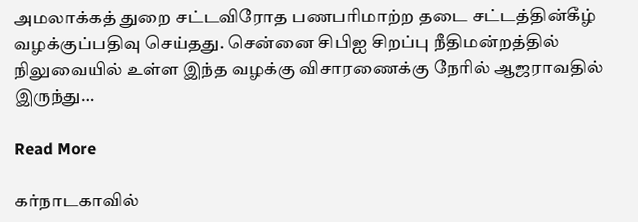அமலாக்கத் துறை சட்டவிரோத பணபரிமாற்ற தடை சட்டத்தின்கீழ் வழக்குப்பதிவு செய்தது. சென்னை சிபிஐ சிறப்பு நீதிமன்றத்தில் நிலுவையில் உள்ள இந்த வழக்கு விசாரணைக்கு நேரில் ஆஜராவதில் இருந்து…

Read More

கர்நாடகாவில்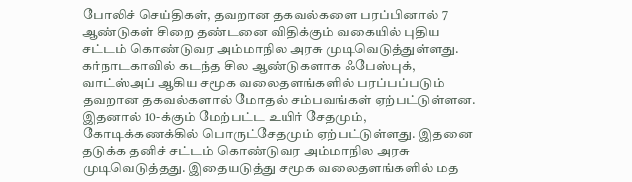போலிச் செய்திகள், தவறான தகவல்களை பரப்பினால் 7 ஆண்டுகள் சிறை தண்டனை விதிக்கும் வகையில் புதிய சட்டம் கொண்டுவர அம்மாநில அரசு முடிவெடுத்துள்ளது. கர்நாடகாவில் கடந்த சில ஆண்டுகளாக ஃபேஸ்புக், வாட்ஸ்அப் ஆகிய சமூக வலைதளங்களில் பரப்பப்படும் தவறான தகவல்களால் மோதல் சம்பவங்கள் ஏற்பட்டுள்ளன. இதனால் 10-க்கும் மேற்பட்ட உயிர் சேதமும், கோடிக்கணக்கில் பொருட்சேதமும் ஏற்பட்டுள்ளது. இதனை தடுக்க தனிச் சட்டம் கொண்டுவர அம்மாநில அரசு முடிவெடுத்தது. இதையடுத்து சமூக வலைதளங்களில் மத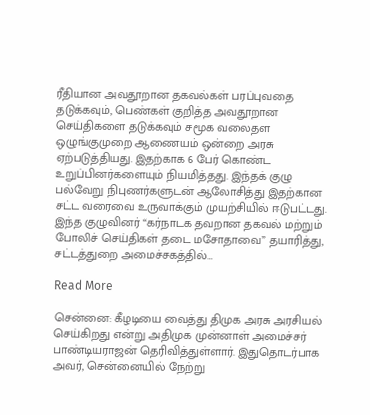ரீதியான அவதூறான தகவல்கள் பரப்புவதை தடுக்கவும், பெண்கள் குறித்த அவதூறான செய்திகளை தடுக்கவும் சமூக வலைதள ஒழுங்குமுறை ஆணையம் ஒன்றை அரசு ஏற்படுத்தியது. இதற்காக 6 பேர் கொண்ட உறுப்பினர்களையும் நியமித்தது. இந்தக் குழு பல்வேறு நிபுணர்களுடன் ஆலோசித்து இதற்கான சட்ட வரைவை உருவாக்கும் முயற்சியில் ஈடுபட்டது. இந்த குழுவினர் “கர்நாடக தவறான தகவல் மற்றும் போலிச் செய்திகள் தடை மசோதாவை” தயாரித்து, சட்டத்துறை அமைச்சகத்தில்…

Read More

சென்னை: கீழடியை வைத்து திமுக அரசு அரசியல் செய்கிறது என்று அதிமுக முன்னாள் அமைச்சர் பாண்டியராஜன் தெரிவித்துள்ளார். இதுதொடர்பாக அவர், சென்னையில் நேற்று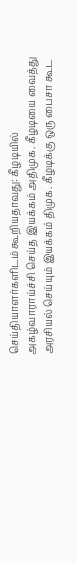செய்தியாளர்களிடம் கூறியதாவது: கீழடியில் அகழ்வாராய்ச்சி செய்த இயக்கம் அதிமுக. கீழடியை வைத்து அரசியல் செய்யும் இயக்கம் திமுக. கீழடிக்கு ஒரு பைசா கூட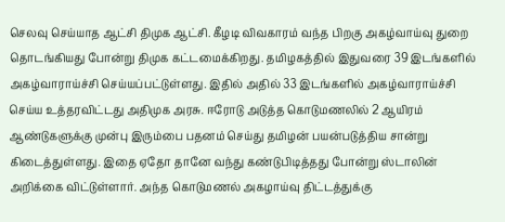செலவு செய்யாத ஆட்சி திமுக ஆட்சி. கீழடி விவகாரம் வந்த பிறகு அகழ்வாய்வு துறை தொடங்கியது போன்று திமுக கட்டமைக்கிறது. தமிழகத்தில் இதுவரை 39 இடங்களில் அகழ்வாராய்ச்சி செய்யப்பட்டுள்ளது. இதில் அதில் 33 இடங்களில் அகழ்வாராய்ச்சி செய்ய உத்தரவிட்டது அதிமுக அரசு. ஈரோடு அடுத்த கொடுமணலில் 2 ஆயிரம் ஆண்டுகளுக்கு முன்பு இரும்பை பதனம் செய்து தமிழன் பயன்படுத்திய சான்று கிடைத்துள்ளது. இதை ஏதோ தானே வந்து கண்டுபிடித்தது போன்று ஸ்டாலின் அறிக்கை விட்டுள்ளார். அந்த கொடுமணல் அகழாய்வு திட்டத்துக்கு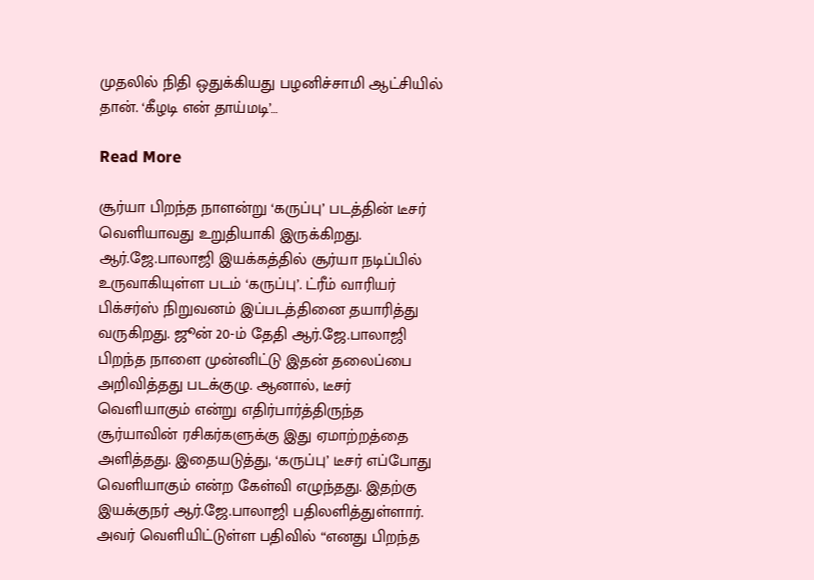முதலில் நிதி ஒதுக்கியது பழனிச்சாமி ஆட்சியில் தான். ‘கீழடி என் தாய்மடி’…

Read More

சூர்யா பிறந்த நாளன்று ‘கருப்பு’ படத்தின் டீசர் வெளியாவது உறுதியாகி இருக்கிறது. ஆர்.ஜே.பாலாஜி இயக்கத்தில் சூர்யா நடிப்பில் உருவாகியுள்ள படம் ‘கருப்பு’. ட்ரீம் வாரியர் பிக்சர்ஸ் நிறுவனம் இப்படத்தினை தயாரித்து வருகிறது. ஜூன் 20-ம் தேதி ஆர்.ஜே.பாலாஜி பிறந்த நாளை முன்னிட்டு இதன் தலைப்பை அறிவித்தது படக்குழு. ஆனால், டீசர் வெளியாகும் என்று எதிர்பார்த்திருந்த சூர்யாவின் ரசிகர்களுக்கு இது ஏமாற்றத்தை அளித்தது. இதையடுத்து, ‘கருப்பு’ டீசர் எப்போது வெளியாகும் என்ற கேள்வி எழுந்தது. இதற்கு இயக்குநர் ஆர்.ஜே.பாலாஜி பதிலளித்துள்ளார். அவர் வெளியிட்டுள்ள பதிவில் “எனது பிறந்த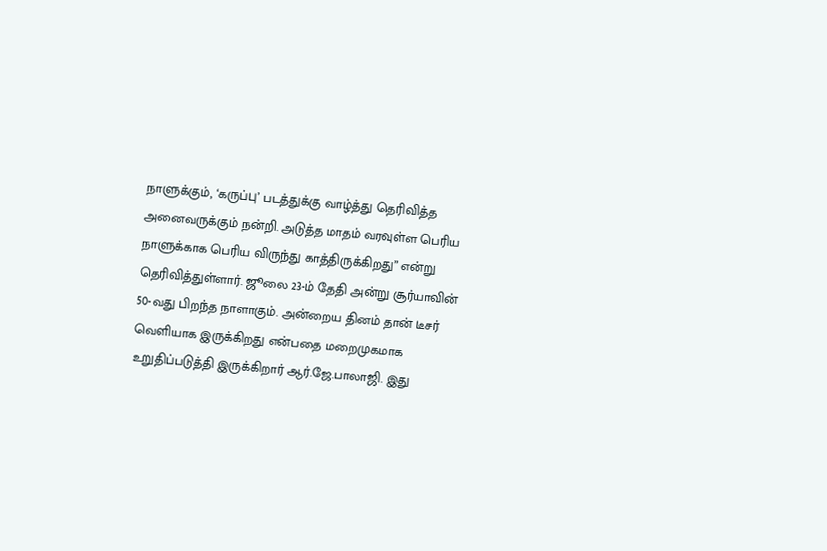நாளுக்கும், ‘கருப்பு’ படத்துக்கு வாழ்த்து தெரிவித்த அனைவருக்கும் நன்றி. அடுத்த மாதம் வரவுள்ள பெரிய நாளுக்காக பெரிய விருந்து காத்திருக்கிறது” என்று தெரிவித்துள்ளார். ஜூலை 23-ம் தேதி அன்று சூர்யாவின் 50-வது பிறந்த நாளாகும். அன்றைய தினம் தான் டீசர் வெளியாக இருக்கிறது என்பதை மறைமுகமாக உறுதிப்படுத்தி இருக்கிறார் ஆர்.ஜே.பாலாஜி. இது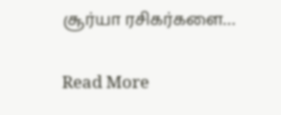சூர்யா ரசிகர்களை…

Read More